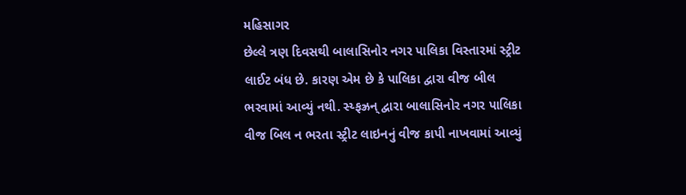મહિસાગર
છેલ્લે ત્રણ દિવસથી બાલાસિનોર નગર પાલિકા વિસ્તારમાં સ્ટ્રીટ લાઈટ બંધ છે. કારણ એમ છે કે પાલિકા દ્વારા વીજ બીલ ભરવામાં આવ્યું નથી. સ્ય્ફઝ્રન્ દ્વારા બાલાસિનોર નગર પાલિકા વીજ બિલ ન ભરતા સ્ટ્રીટ લાઇનનું વીજ કાપી નાખવામાં આવ્યું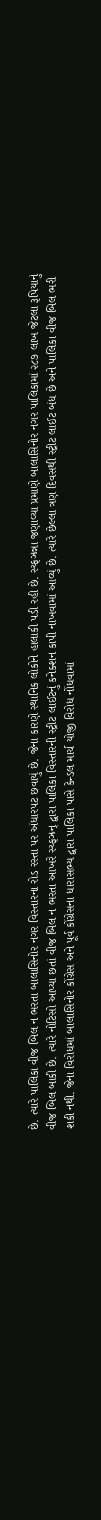છે. ત્યારે પાલિકા વીજ બિલ ન ભરતા બાલાસિનોર નગર વિસ્તારના રોડ રસ્તા પર અંધારપટ છવાયું છે. જેના કારણે સ્થાનિક લોકોને હાલાકી પડી રહી છે. સ્ય્ફઝ્રન્ના જણાવ્યા પ્રમાણે બાલાસિનોર નગર પાલિકામાં ૨૮૭ લાખ જેટલા રૂપિયાનું વીજ બિલ બાકી છે. ત્યારે નોટિસો આપ્યા છતાં વીજ બિલ ન ભરતા આખરે સ્ય્ફઝ્રન્ દ્વારા પાલિકા વિસ્તારની સ્ટ્રીટ લાઈટનું કનેક્શન કાપી નાખવામાં આવ્યું છે. ત્યારે છેલ્લા ત્રણ દિવસથી સ્ટ્રીટ લાઈટ બંધ છે અને પાલિકા વીજ બિલ ભરી શકી નથી. જેના વિરોધમાં બાલાસિનોર કોંગ્રેસ અને પૂર્વ કોંગ્રેસના ધારાસભ્ય દ્વારા પાલિકા પાસે કેન્ડલ માર્ચ યોજી વિરોધ નોંધવામાં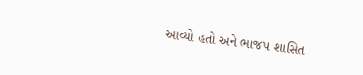આવ્યો હતો અને ભાજપ શાસિત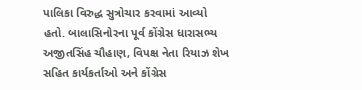પાલિકા વિરુદ્ધ સુત્રોચાર કરવામાં આવ્યો હતો. બાલાસિનોરના પૂર્વ કોંગ્રેસ ધારાસભ્ય અજીતસિંહ ચૌહાણ, વિપક્ષ નેતા રિયાઝ શેખ સહિત કાર્યકર્તાઓ અને કોંગ્રેસ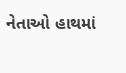નેતાઓ હાથમાં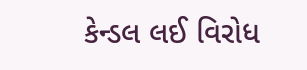કેન્ડલ લઈ વિરોધ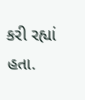કરી રહ્યાં હતા.